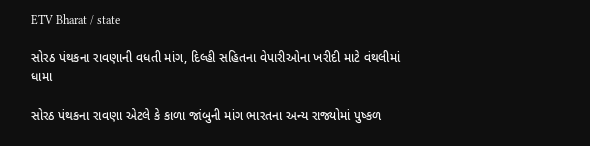ETV Bharat / state

સોરઠ પંથકના રાવણાની વધતી માંગ, દિલ્હી સહિતના વેપારીઓના ખરીદી માટે વંથલીમાં ધામા

સોરઠ પંથકના રાવણા એટલે કે કાળા જાંબુની માંગ ભારતના અન્ય રાજ્યોમાં પુષ્કળ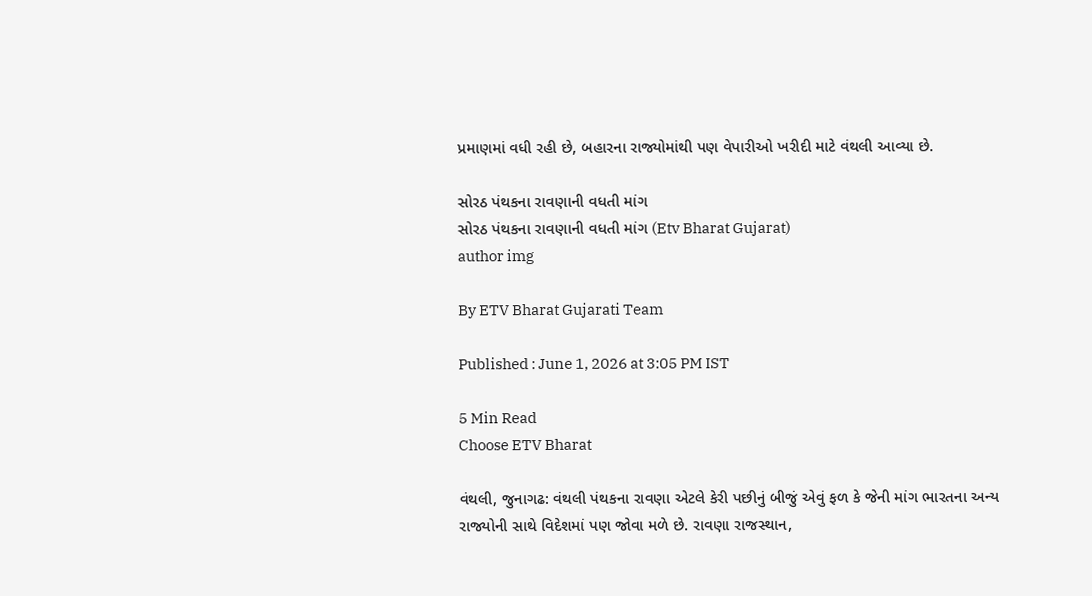પ્રમાણમાં વધી રહી છે, બહારના રાજ્યોમાંથી પણ વેપારીઓ ખરીદી માટે વંથલી આવ્યા છે.

સોરઠ પંથકના રાવણાની વધતી માંગ
સોરઠ પંથકના રાવણાની વધતી માંગ (Etv Bharat Gujarat)
author img

By ETV Bharat Gujarati Team

Published : June 1, 2026 at 3:05 PM IST

5 Min Read
Choose ETV Bharat

વંથલી, જુનાગઢ: વંથલી પંથકના રાવણા એટલે કેરી પછીનું બીજું એવું ફળ કે જેની માંગ ભારતના અન્ય રાજ્યોની સાથે વિદેશમાં પણ જોવા મળે છે. રાવણા રાજસ્થાન,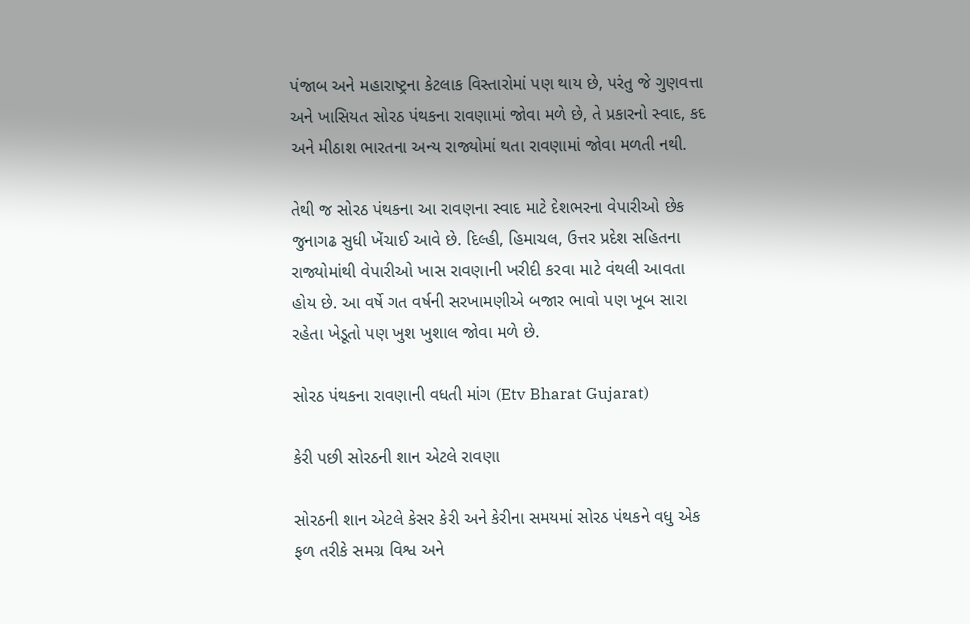પંજાબ અને મહારાષ્ટ્રના કેટલાક વિસ્તારોમાં પણ થાય છે, પરંતુ જે ગુણવત્તા અને ખાસિયત સોરઠ પંથકના રાવણામાં જોવા મળે છે, તે પ્રકારનો સ્વાદ, કદ અને મીઠાશ ભારતના અન્ય રાજ્યોમાં થતા રાવણામાં જોવા મળતી નથી.

તેથી જ સોરઠ પંથકના આ રાવણના સ્વાદ માટે દેશભરના વેપારીઓ છેક જુનાગઢ સુધી ખેંચાઈ આવે છે. દિલ્હી, હિમાચલ, ઉત્તર પ્રદેશ સહિતના રાજ્યોમાંથી વેપારીઓ ખાસ રાવણાની ખરીદી કરવા માટે વંથલી આવતા હોય છે. આ વર્ષે ગત વર્ષની સરખામણીએ બજાર ભાવો પણ ખૂબ સારા રહેતા ખેડૂતો પણ ખુશ ખુશાલ જોવા મળે છે.

સોરઠ પંથકના રાવણાની વધતી માંગ (Etv Bharat Gujarat)

કેરી પછી સોરઠની શાન એટલે રાવણા

સોરઠની શાન એટલે કેસર કેરી અને કેરીના સમયમાં સોરઠ પંથકને વધુ એક ફળ તરીકે સમગ્ર વિશ્વ અને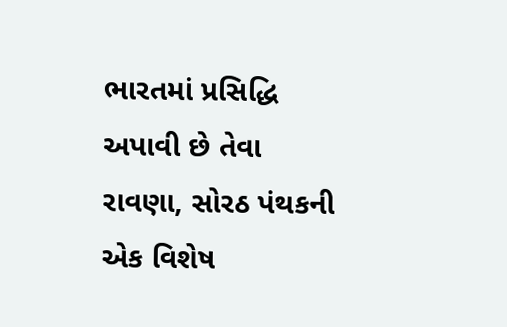ભારતમાં પ્રસિદ્ધિ અપાવી છે તેવા રાવણા, સોરઠ પંથકની એક વિશેષ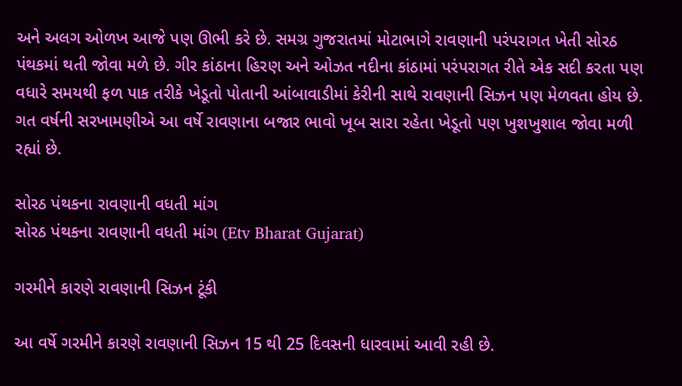અને અલગ ઓળખ આજે પણ ઊભી કરે છે. સમગ્ર ગુજરાતમાં મોટાભાગે રાવણાની પરંપરાગત ખેતી સોરઠ પંથકમાં થતી જોવા મળે છે. ગીર કાંઠાના હિરણ અને ઓઝત નદીના કાંઠામાં પરંપરાગત રીતે એક સદી કરતા પણ વધારે સમયથી ફળ પાક તરીકે ખેડૂતો પોતાની આંબાવાડીમાં કેરીની સાથે રાવણાની સિઝન પણ મેળવતા હોય છે. ગત વર્ષની સરખામણીએ આ વર્ષે રાવણાના બજાર ભાવો ખૂબ સારા રહેતા ખેડૂતો પણ ખુશખુશાલ જોવા મળી રહ્યાં છે.

સોરઠ પંથકના રાવણાની વધતી માંગ
સોરઠ પંથકના રાવણાની વધતી માંગ (Etv Bharat Gujarat)

ગરમીને કારણે રાવણાની સિઝન ટૂંકી

આ વર્ષે ગરમીને કારણે રાવણાની સિઝન 15 થી 25 દિવસની ધારવામાં આવી રહી છે.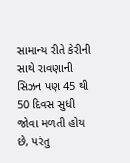સામાન્ય રીતે કેરીની સાથે રાવણાની સિઝન પણ 45 થી 50 દિવસ સુધી જોવા મળતી હોય છે, પરંતુ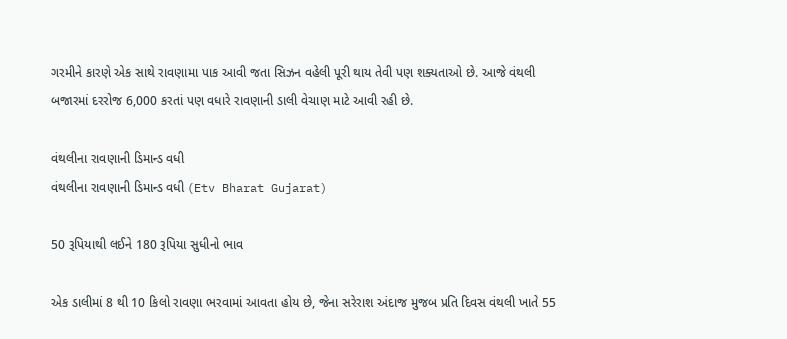ગરમીને કારણે એક સાથે રાવણામા પાક આવી જતા સિઝન વહેલી પૂરી થાય તેવી પણ શક્યતાઓ છે. આજે વંથલી બજારમાં દરરોજ 6,000 કરતાં પણ વધારે રાવણાની ડાલી વેચાણ માટે આવી રહી છે.

વંથલીના રાવણાની ડિમાન્ડ વધી
વંથલીના રાવણાની ડિમાન્ડ વધી (Etv Bharat Gujarat)

50 રૂપિયાથી લઈને 180 રૂપિયા સુધીનો ભાવ

એક ડાલીમાં 8 થી 10 કિલો રાવણા ભરવામાં આવતા હોય છે, જેના સરેરાશ અંદાજ મુજબ પ્રતિ દિવસ વંથલી ખાતે 55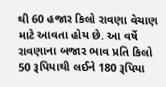થી 60 હજાર કિલો રાવણા વેચાણ માટે આવતા હોય છે. આ વર્ષે રાવણાના બજાર ભાવ પ્રતિ કિલો 50 રૂપિયાથી લઈને 180 રૂપિયા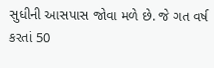સુધીની આસપાસ જોવા મળે છે. જે ગત વર્ષ કરતાં 50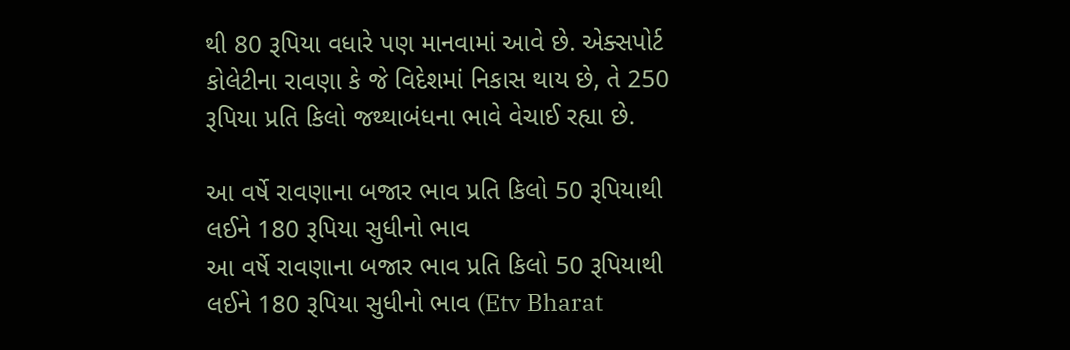થી 80 રૂપિયા વધારે પણ માનવામાં આવે છે. એક્સપોર્ટ કોલેટીના રાવણા કે જે વિદેશમાં નિકાસ થાય છે, તે 250 રૂપિયા પ્રતિ કિલો જથ્થાબંધના ભાવે વેચાઈ રહ્યા છે.

આ વર્ષે રાવણાના બજાર ભાવ પ્રતિ કિલો 50 રૂપિયાથી લઈને 180 રૂપિયા સુધીનો ભાવ
આ વર્ષે રાવણાના બજાર ભાવ પ્રતિ કિલો 50 રૂપિયાથી લઈને 180 રૂપિયા સુધીનો ભાવ (Etv Bharat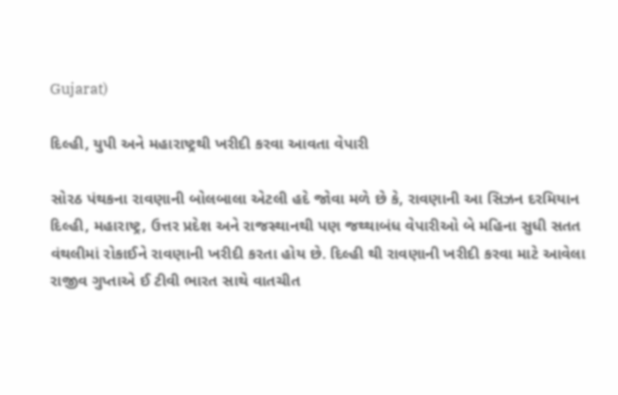Gujarat)

દિલ્હી, યુપી અને મહારાષ્ટ્રથી ખરીદી કરવા આવતા વેપારી

સોરઠ પંથકના રાવણાની બોલબાલા એટલી હદે જોવા મળે છે કે, રાવણાની આ સિઝન દરમિયાન દિલ્હી, મહારાષ્ટ્ર, ઉત્તર પ્રદેશ અને રાજસ્થાનથી પણ જથ્થાબંધ વેપારીઓ બે મહિના સુધી સતત વંથલીમાં રોકાઈને રાવણાની ખરીદી કરતા હોય છે. દિલ્હી થી રાવણાની ખરીદી કરવા માટે આવેલા રાજીવ ગુપ્તાએ ઈ ટીવી ભારત સાથે વાતચીત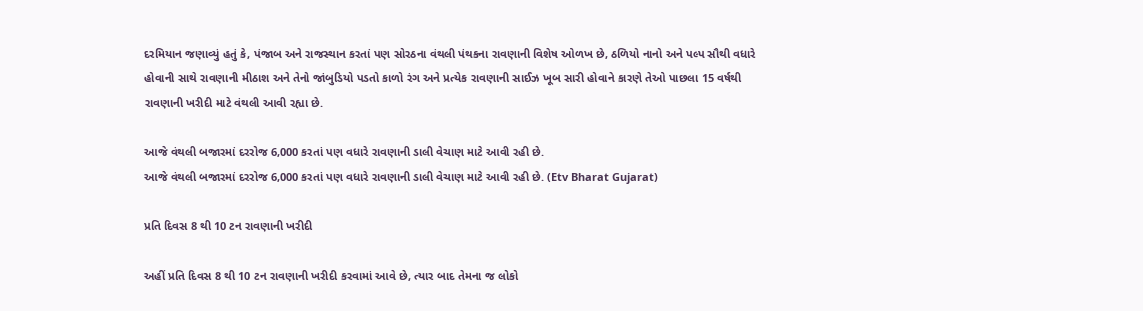દરમિયાન જણાવ્યું હતું કે, પંજાબ અને રાજસ્થાન કરતાં પણ સોરઠના વંથલી પંથકના રાવણાની વિશેષ ઓળખ છે, ઠળિયો નાનો અને પલ્પ સૌથી વધારે હોવાની સાથે રાવણાની મીઠાશ અને તેનો જાંબુડિયો પડતો કાળો રંગ અને પ્રત્યેક રાવણાની સાઈઝ ખૂબ સારી હોવાને કારણે તેઓ પાછલા 15 વર્ષથી રાવણાની ખરીદી માટે વંથલી આવી રહ્યા છે.

આજે વંથલી બજારમાં દરરોજ 6,000 કરતાં પણ વધારે રાવણાની ડાલી વેચાણ માટે આવી રહી છે.
આજે વંથલી બજારમાં દરરોજ 6,000 કરતાં પણ વધારે રાવણાની ડાલી વેચાણ માટે આવી રહી છે. (Etv Bharat Gujarat)

પ્રતિ દિવસ 8 થી 10 ટન રાવણાની ખરીદી

અહીં પ્રતિ દિવસ 8 થી 10 ટન રાવણાની ખરીદી કરવામાં આવે છે, ત્યાર બાદ તેમના જ લોકો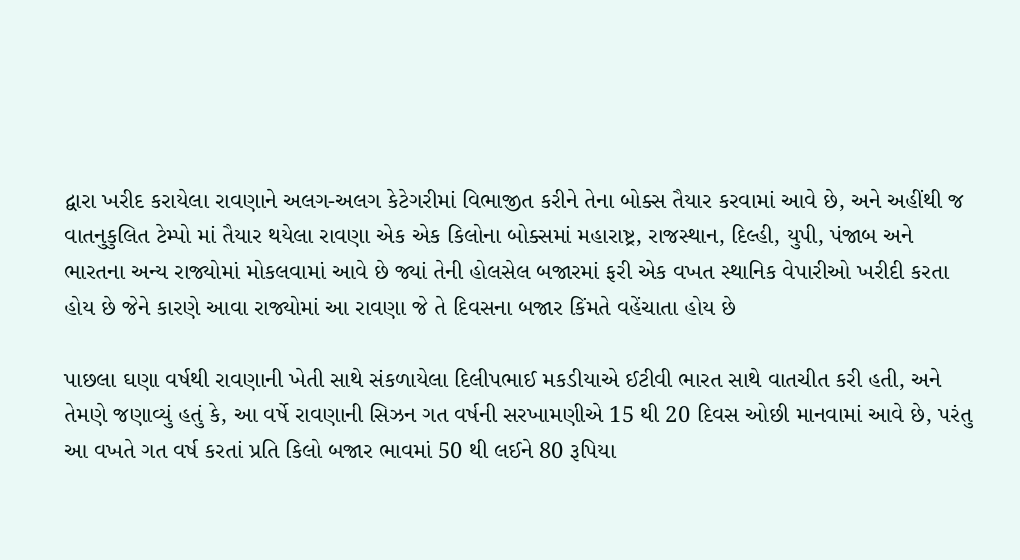દ્વારા ખરીદ કરાયેલા રાવણાને અલગ-અલગ કેટેગરીમાં વિભાજીત કરીને તેના બોક્સ તૈયાર કરવામાં આવે છે, અને અહીંથી જ વાતનુકુલિત ટેમ્પો માં તૈયાર થયેલા રાવણા એક એક કિલોના બોક્સમાં મહારાષ્ટ્ર, રાજસ્થાન, દિલ્હી, યુપી, પંજાબ અને ભારતના અન્ય રાજ્યોમાં મોકલવામાં આવે છે જ્યાં તેની હોલસેલ બજારમાં ફરી એક વખત સ્થાનિક વેપારીઓ ખરીદી કરતા હોય છે જેને કારણે આવા રાજ્યોમાં આ રાવણા જે તે દિવસના બજાર કિંમતે વહેંચાતા હોય છે

પાછલા ઘણા વર્ષથી રાવણાની ખેતી સાથે સંકળાયેલા દિલીપભાઈ મકડીયાએ ઈટીવી ભારત સાથે વાતચીત કરી હતી, અને તેમણે જણાવ્યું હતું કે, આ વર્ષે રાવણાની સિઝન ગત વર્ષની સરખામણીએ 15 થી 20 દિવસ ઓછી માનવામાં આવે છે, પરંતુ આ વખતે ગત વર્ષ કરતાં પ્રતિ કિલો બજાર ભાવમાં 50 થી લઈને 80 રૂપિયા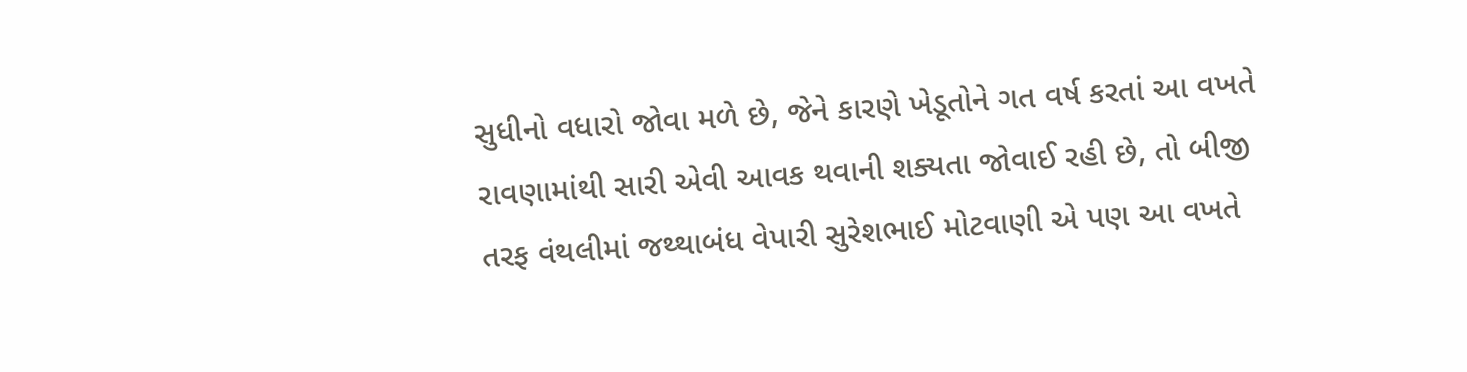સુધીનો વધારો જોવા મળે છે, જેને કારણે ખેડૂતોને ગત વર્ષ કરતાં આ વખતે રાવણામાંથી સારી એવી આવક થવાની શક્યતા જોવાઈ રહી છે, તો બીજી તરફ વંથલીમાં જથ્થાબંધ વેપારી સુરેશભાઈ મોટવાણી એ પણ આ વખતે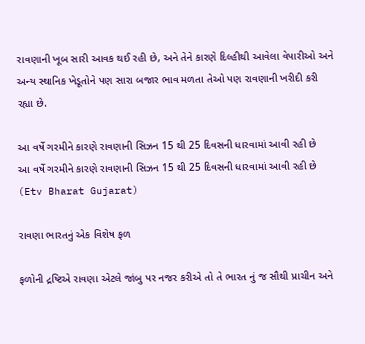રાવણાની ખૂબ સારી આવક થઈ રહી છે, અને તેને કારણે દિલ્હીથી આવેલા વેપારીઓ અને અન્ય સ્થાનિક ખેડૂતોને પણ સારા બજાર ભાવ મળતા તેઓ પણ રાવણાની ખરીદી કરી રહ્યા છે.

આ વર્ષે ગરમીને કારણે રાવણાની સિઝન 15 થી 25 દિવસની ધારવામાં આવી રહી છે
આ વર્ષે ગરમીને કારણે રાવણાની સિઝન 15 થી 25 દિવસની ધારવામાં આવી રહી છે (Etv Bharat Gujarat)

રાવણા ભારતનું એક વિશેષ ફળ

ફળોની દ્રષ્ટિએ રાવણા એટલે જાંબુ પર નજર કરીએ તો તે ભારત નું જ સૌથી પ્રાચીન અને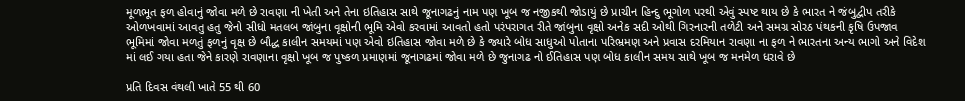મૂળભૂત ફળ હોવાનું જોવા મળે છે રાવણા ની ખેતી અને તેના ઇતિહાસ સાથે જૂનાગઢનું નામ પણ ખૂબ જ નજીકથી જોડાયું છે પ્રાચીન હિન્દુ ભૂગોળ પરથી એવું સ્પષ્ટ થાય છે કે ભારત ને જંબુદ્વીપ તરીકે ઓળખવામાં આવતુ હતુ જેનો સીધો મતલબ જાંબુના વૃક્ષોની ભૂમિ એવો કરવામાં આવતો હતો પરંપરાગત રીતે જાંબુના વૃક્ષો અનેક સદી ઓથી ગિરનારની તળેટી અને સમગ્ર સોરઠ પંથકની કૃષિ ઉપજાવ ભૂમિમાં જોવા મળતું ફળનું વૃક્ષ છે બૌદ્ધ કાલીન સમયમાં પણ એવો ઇતિહાસ જોવા મળે છે કે જ્યારે બોધ સાધુઓ પોતાના પરિભ્રમણ અને પ્રવાસ દરમિયાન રાવણા ના ફળ ને ભારતના અન્ય ભાગો અને વિદેશ માં લઈ ગયા હતા જેને કારણે રાવણાના વૃક્ષો ખૂબ જ પુષ્કળ પ્રમાણમાં જૂનાગઢમાં જોવા મળે છે જુનાગઢ નો ઈતિહાસ પણ બોધ કાલીન સમય સાથે ખૂબ જ મનમેળ ધરાવે છે

પ્રતિ દિવસ વંથલી ખાતે 55 થી 60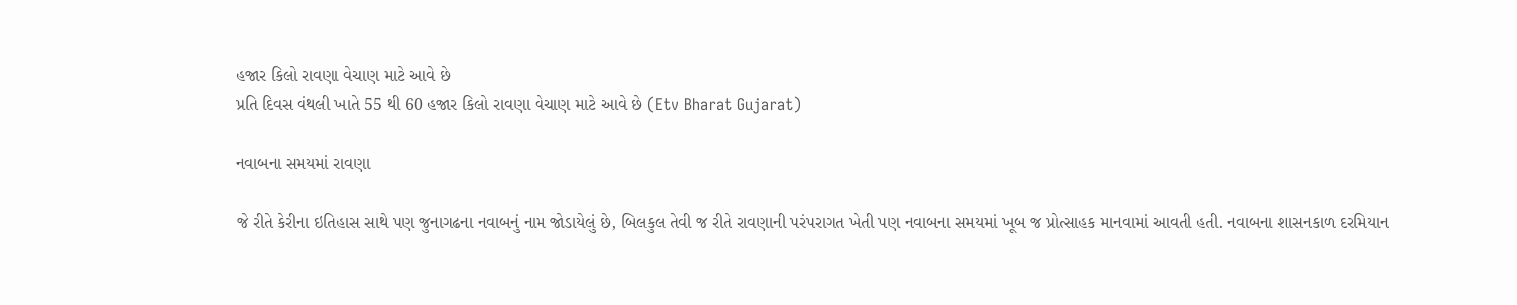હજાર કિલો રાવણા વેચાણ માટે આવે છે
પ્રતિ દિવસ વંથલી ખાતે 55 થી 60 હજાર કિલો રાવણા વેચાણ માટે આવે છે (Etv Bharat Gujarat)

નવાબના સમયમાં રાવણા

જે રીતે કેરીના ઇતિહાસ સાથે પણ જુનાગઢના નવાબનું નામ જોડાયેલું છે, બિલકુલ તેવી જ રીતે રાવણાની પરંપરાગત ખેતી પણ નવાબના સમયમાં ખૂબ જ પ્રોત્સાહક માનવામાં આવતી હતી. નવાબના શાસનકાળ દરમિયાન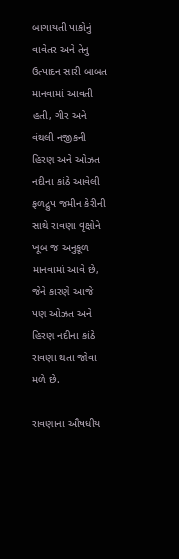બાગાયતી પાકોનું વાવેતર અને તેનુ ઉત્પાદન સારી બાબત માનવામાં આવતી હતી, ગીર અને વંથલી નજીકની હિરણ અને ઓઝત નદીના કાંઠે આવેલી ફળદ્રુપ જમીન કેરીની સાથે રાવણા વૃક્ષોને ખૂબ જ અનુકૂળ માનવામાં આવે છે, જેને કારણે આજે પણ ઓઝત અને હિરણ નદીના કાંઠે રાવણા થતા જોવા મળે છે.

રાવણાના ઔષધીય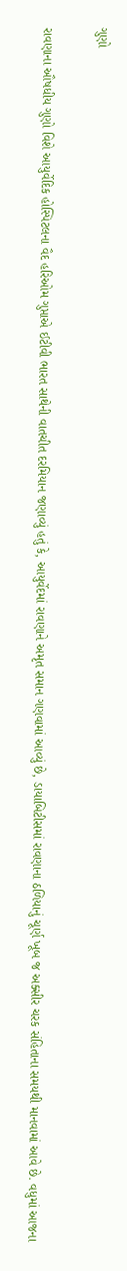ગુણો

રાવણાના ઔષધીય ગુણો વિશે આયુર્વેદિક હોસ્પિટલના વૈદ હરિઓમ ગુપ્તાએ ઈટીવી ભારત સાથેની વાતચીત દરમિયાન જણાવ્યું હતું કે, આયુર્વેદમાં રાવણાને અમૃત સમાન ગણવામાં આવ્યું છે, ડાયાબિટીસમાં રાવણાના ઠળિયાનું ચૂર્ણ ખૂબ જ અક્સીર ચરક સંહિતાના સમયથી માનવામાં આવે છે. વધુમાં આજના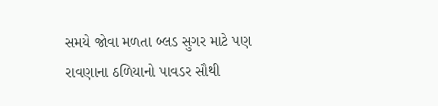સમયે જોવા મળતા બ્લડ સુગર માટે પણ રાવણાના ઠળિયાનો પાવડર સૌથી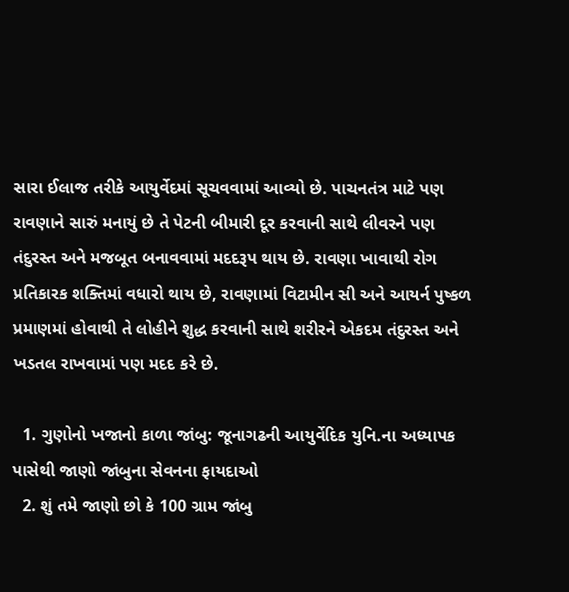સારા ઈલાજ તરીકે આયુર્વેદમાં સૂચવવામાં આવ્યો છે. પાચનતંત્ર માટે પણ રાવણાને સારું મનાયું છે તે પેટની બીમારી દૂર કરવાની સાથે લીવરને પણ તંદુરસ્ત અને મજબૂત બનાવવામાં મદદરૂપ થાય છે. રાવણા ખાવાથી રોગ પ્રતિકારક શક્તિમાં વધારો થાય છે, રાવણામાં વિટામીન સી અને આયર્ન પુષ્કળ પ્રમાણમાં હોવાથી તે લોહીને શુદ્ધ કરવાની સાથે શરીરને એકદમ તંદુરસ્ત અને ખડતલ રાખવામાં પણ મદદ કરે છે.

  1. ગુણોનો ખજાનો કાળા જાંબુ: જૂનાગઢની આયુર્વેદિક યુનિ.ના અધ્યાપક પાસેથી જાણો જાંબુના સેવનના ફાયદાઓ
  2. શું તમે જાણો છો કે 100 ગ્રામ જાંબુ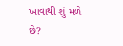ખાવાથી શું મળે છે?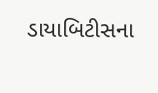ડાયાબિટીસના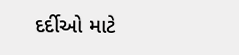દર્દીઓ માટે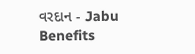વરદાન - Jabu Benefits